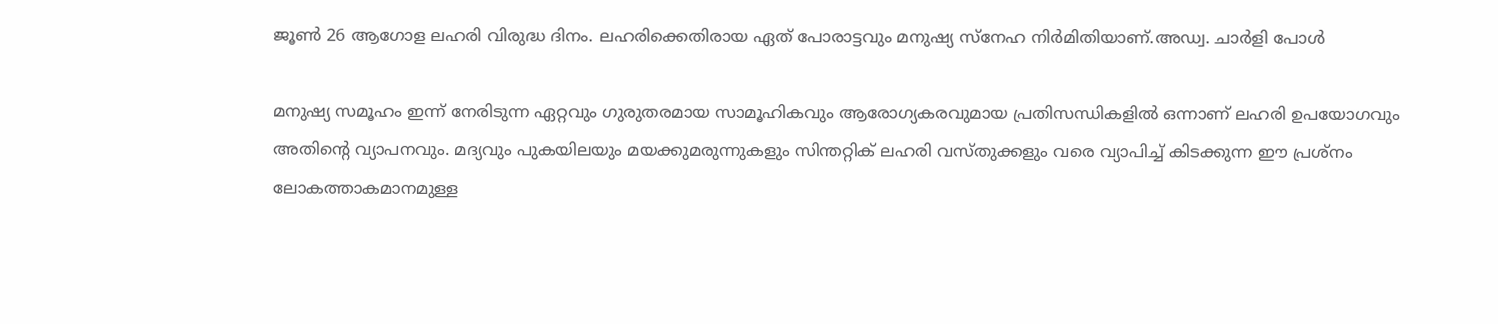ജൂൺ 26 ആഗോള ലഹരി വിരുദ്ധ ദിനം. ലഹരിക്കെതിരായ ഏത് പോരാട്ടവും മനുഷ്യ സ്നേഹ നിർമിതിയാണ്.അഡ്വ. ചാർളി പോൾ

മനുഷ്യ സമൂഹം ഇന്ന് നേരിടുന്ന ഏറ്റവും ഗുരുതരമായ സാമൂഹികവും ആരോഗ്യകരവുമായ പ്രതിസന്ധികളിൽ ഒന്നാണ് ലഹരി ഉപയോഗവും അതിൻ്റെ വ്യാപനവും. മദ്യവും പുകയിലയും മയക്കുമരുന്നുകളും സിന്തറ്റിക് ലഹരി വസ്തുക്കളും വരെ വ്യാപിച്ച് കിടക്കുന്ന ഈ പ്രശ്നം ലോകത്താകമാനമുള്ള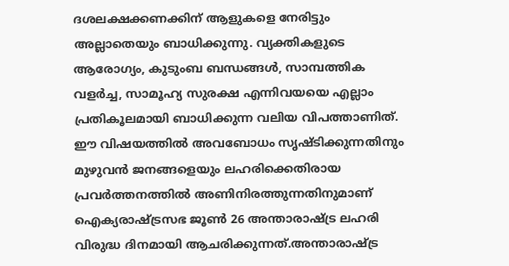ദശലക്ഷക്കണക്കിന് ആളുകളെ നേരിട്ടും അല്ലാതെയും ബാധിക്കുന്നു. വ്യക്തികളുടെ ആരോഗ്യം, കുടുംബ ബന്ധങ്ങൾ, സാമ്പത്തിക വളർച്ച, സാമൂഹ്യ സുരക്ഷ എന്നിവയയെ എല്ലാം പ്രതികൂലമായി ബാധിക്കുന്ന വലിയ വിപത്താണിത്. ഈ വിഷയത്തിൽ അവബോധം സൃഷ്ടിക്കുന്നതിനും മുഴുവൻ ജനങ്ങളെയും ലഹരിക്കെതിരായ പ്രവർത്തനത്തിൽ അണിനിരത്തുന്നതിനുമാണ് ഐക്യരാഷ്ട്രസഭ ജൂൺ 26 അന്താരാഷ്ട്ര ലഹരി വിരുദ്ധ ദിനമായി ആചരിക്കുന്നത്.അന്താരാഷ്ട്ര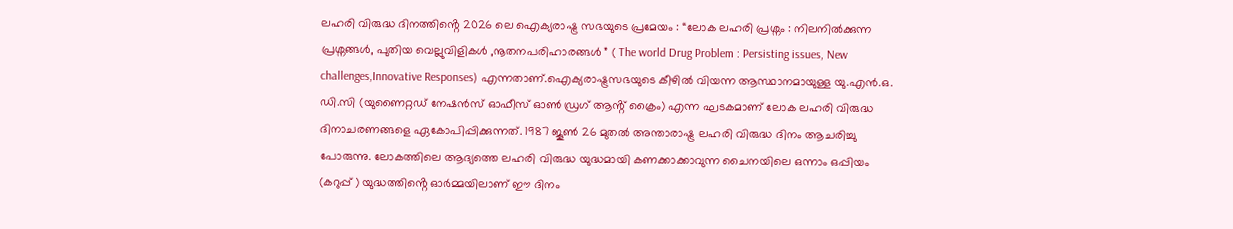ലഹരി വിരുദ്ധ ദിനത്തിൻ്റെ 2026 ലെ ഐക്യരാഷ്ട്ര സഭയുടെ പ്രമേയം : “ലോക ലഹരി പ്രശ്നം : നിലനിൽക്കുന്ന പ്രശ്നങ്ങൾ, പുതിയ വെല്ലുവിളികൾ ,നൂതനപരിഹാരങ്ങൾ ” ( The world Drug Problem : Persisting issues, New challenges,Innovative Responses) എന്നതാണ്.ഐക്യരാഷ്ട്രസഭയുടെ കീഴിൽ വിയന്ന ആസ്ഥാനമായുള്ള യു.എൻ.ഒ. ഡി.സി (യുണൈറ്റഡ് നേഷൻസ് ഓഫീസ് ഓൺ ഡ്രഗ് ആൻ്റ് ക്രൈം) എന്ന ഘടകമാണ് ലോക ലഹരി വിരുദ്ധ ദിനാചരണങ്ങളെ ഏകോപിപ്പിക്കുന്നത്. 1987 ജൂൺ 26 മുതൽ അന്താരാഷ്ട്ര ലഹരി വിരുദ്ധ ദിനം ആചരിച്ചു പോരുന്നു. ലോകത്തിലെ ആദ്യത്തെ ലഹരി വിരുദ്ധ യുദ്ധമായി കണക്കാക്കാവുന്ന ചൈനയിലെ ഒന്നാം ഒപ്പിയം (കറുപ്പ് ) യുദ്ധത്തിൻ്റെ ഓർമ്മയിലാണ് ഈ ദിനം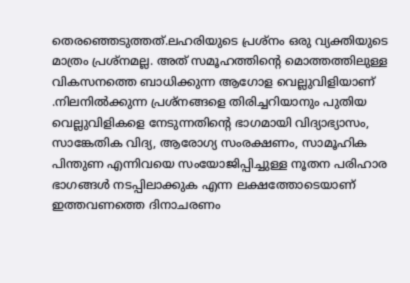തെരഞ്ഞെടുത്തത്.ലഹരിയുടെ പ്രശ്നം ഒരു വ്യക്തിയുടെ മാത്രം പ്രശ്നമല്ല. അത് സമൂഹത്തിൻ്റെ മൊത്തത്തിലുള്ള വികസനത്തെ ബാധിക്കുന്ന ആഗോള വെല്ലുവിളിയാണ് .നിലനിൽക്കുന്ന പ്രശ്നങ്ങളെ തിരിച്ചറിയാനും പുതിയ വെല്ലുവിളികളെ നേടുന്നതിന്റെ ഭാഗമായി വിദ്യാഭ്യാസം, സാങ്കേതിക വിദ്യ, ആരോഗ്യ സംരക്ഷണം, സാമൂഹിക പിന്തുണ എന്നിവയെ സംയോജിപ്പിച്ചുള്ള നൂതന പരിഹാര ഭാഗങ്ങൾ നടപ്പിലാക്കുക എന്ന ലക്ഷത്തോടെയാണ് ഇത്തവണത്തെ ദിനാചരണം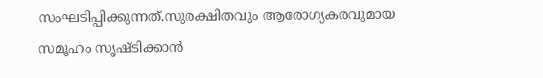സംഘടിപ്പിക്കുന്നത്.സുരക്ഷിതവും ആരോഗ്യകരവുമായ സമൂഹം സൃഷ്ടിക്കാൻ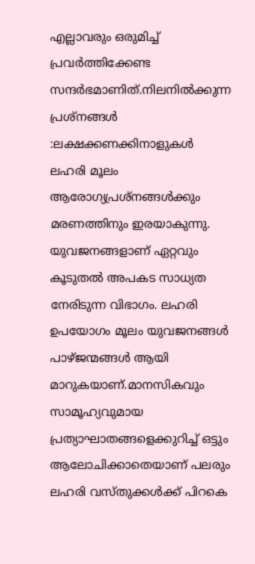എല്ലാവരും ഒരുമിച്ച് പ്രവർത്തിക്കേണ്ട സന്ദർഭമാണിത്.നിലനിൽക്കുന്ന പ്രശ്നങ്ങൾ :ലക്ഷക്കണക്കിനാളുകൾ ലഹരി മൂലം ആരോഗ്യപ്രശ്നങ്ങൾക്കും മരണത്തിനും ഇരയാകുന്നു. യുവജനങ്ങളാണ് ഏറ്റവും കൂടുതൽ അപകട സാധ്യത നേരിടുന്ന വിഭാഗം. ലഹരി ഉപയോഗം മൂലം യുവജനങ്ങൾ പാഴ്ജന്മങ്ങൾ ആയി മാറുകയാണ്.മാനസികവും സാമൂഹ്യവുമായ പ്രത്യാഘാതങ്ങളെക്കുറിച്ച് ഒട്ടും ആലോചിക്കാതെയാണ് പലരും ലഹരി വസ്തുക്കൾക്ക് പിറകെ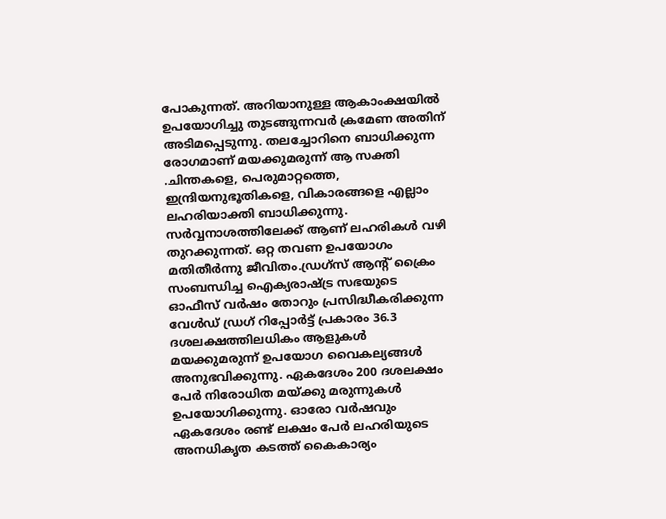പോകുന്നത്. അറിയാനുള്ള ആകാംക്ഷയിൽ ഉപയോഗിച്ചു തുടങ്ങുന്നവർ ക്രമേണ അതിന് അടിമപ്പെടുന്നു. തലച്ചോറിനെ ബാധിക്കുന്ന രോഗമാണ് മയക്കുമരുന്ന് ആ സക്തി .ചിന്തകളെ, പെരുമാറ്റത്തെ, ഇന്ദ്രിയനുഭൂതികളെ, വികാരങ്ങളെ എല്ലാം ലഹരിയാക്തി ബാധിക്കുന്നു. സർവ്വനാശത്തിലേക്ക് ആണ് ലഹരികൾ വഴി തുറക്കുന്നത്. ഒറ്റ തവണ ഉപയോഗം മതിതീർന്നു ജീവിതം.ഡ്രഗ്സ് ആൻ്റ് ക്രൈം സംബന്ധിച്ച ഐക്യരാഷ്ട്ര സഭയുടെ ഓഫീസ് വർഷം തോറും പ്രസിദ്ധീകരിക്കുന്ന വേൾഡ് ഡ്രഗ് റിപ്പോർട്ട് പ്രകാരം 36.3 ദശലക്ഷത്തിലധികം ആളുകൾ മയക്കുമരുന്ന് ഉപയോഗ വൈകല്യങ്ങൾ അനുഭവിക്കുന്നു. ഏകദേശം 200 ദശലക്ഷം പേർ നിരോധിത മയ്ക്കു മരുന്നുകൾ ഉപയോഗിക്കുന്നു. ഓരോ വർഷവും ഏകദേശം രണ്ട് ലക്ഷം പേർ ലഹരിയുടെ അനധികൃത കടത്ത് കൈകാര്യം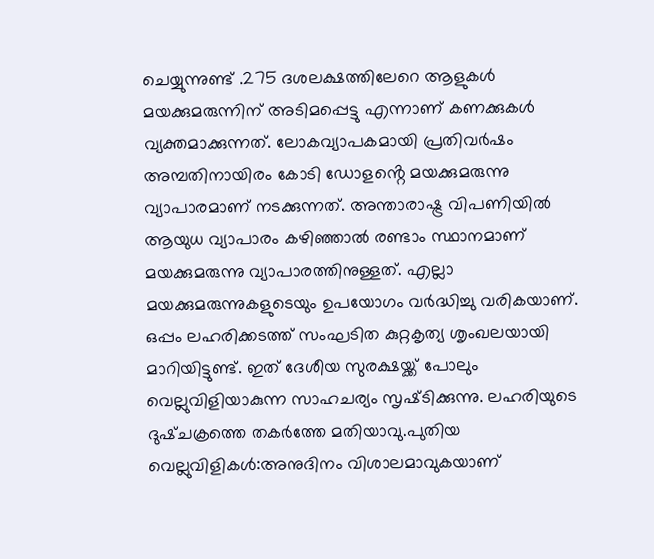ചെയ്യുന്നുണ്ട് .275 ദശലക്ഷത്തിലേറെ ആളുകൾ മയക്കുമരുന്നിന് അടിമപ്പെട്ടു എന്നാണ് കണക്കുകൾ വ്യക്തമാക്കുന്നത്. ലോകവ്യാപകമായി പ്രതിവർഷം അമ്പതിനായിരം കോടി ഡോളൻ്റെ മയക്കുമരുന്നു വ്യാപാരമാണ് നടക്കുന്നത്. അന്താരാഷ്ട്ര വിപണിയിൽ ആയുധ വ്യാപാരം കഴിഞ്ഞാൽ രണ്ടാം സ്ഥാനമാണ് മയക്കുമരുന്നു വ്യാപാരത്തിനുള്ളത്. എല്ലാ മയക്കുമരുന്നുകളുടെയും ഉപയോഗം വർദ്ധിച്ചു വരികയാണ്. ഒപ്പം ലഹരിക്കടത്ത് സംഘടിത കുറ്റകൃത്യ ശൃംഖലയായി മാറിയിട്ടുണ്ട്. ഇത് ദേശീയ സുരക്ഷയ്ക്ക് പോലും വെല്ലുവിളിയാകുന്ന സാഹചര്യം സൃഷ്‌ടിക്കുന്നു. ലഹരിയുടെ ദുഷ്ചക്രത്തെ തകർത്തേ മതിയാവു.പുതിയ വെല്ലുവിളികൾ:അനുദിനം വിശാലമാവുകയാണ്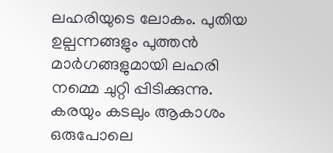ലഹരിയുടെ ലോകം. പുതിയ ഉല്പന്നങ്ങളും പുത്തൻ മാർഗങ്ങളുമായി ലഹരി നമ്മെ ചുറ്റി പ്പിടിക്കുന്നു. കരയും കടലും ആകാശം ഒരുപോലെ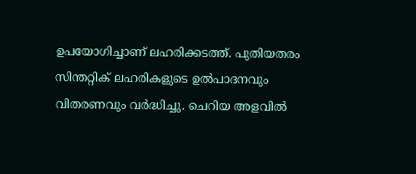ഉപയോഗിച്ചാണ് ലഹരിക്കടത്ത്. പുതിയതരം സിന്തറ്റിക് ലഹരികളുടെ ഉൽപാദനവും വിതരണവും വർദ്ധിച്ചു. ചെറിയ അളവിൽ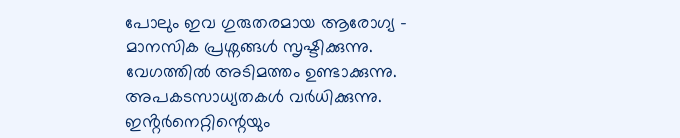പോലും ഇവ ഗുരുതരമായ ആരോഗ്യ – മാനസിക പ്രശ്നങ്ങൾ സൃഷ്ടിക്കുന്നു. വേഗത്തിൽ അടിമത്തം ഉണ്ടാക്കുന്നു. അപകടസാധ്യതകൾ വർധിക്കുന്നു. ഇൻ്റർനെറ്റിന്റെയും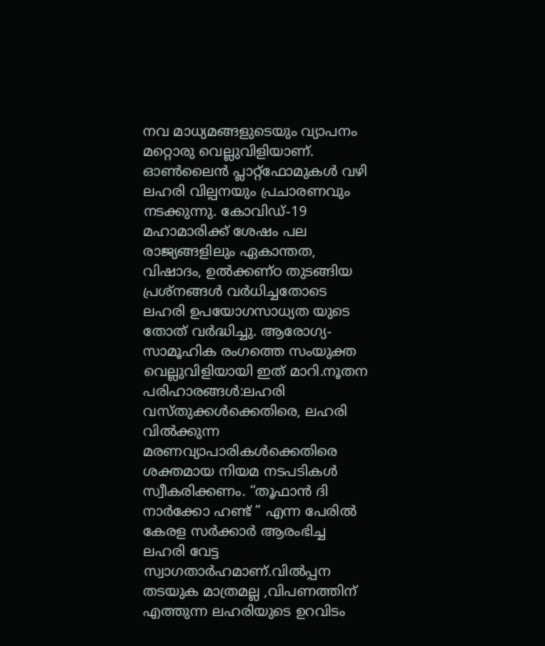നവ മാധ്യമങ്ങളുടെയും വ്യാപനം മറ്റൊരു വെല്ലുവിളിയാണ്. ഓൺലൈൻ പ്ലാറ്റ്ഫോമുകൾ വഴി ലഹരി വില്പനയും പ്രചാരണവും നടക്കുന്നു. കോവിഡ്-19 മഹാമാരിക്ക് ശേഷം പല രാജ്യങ്ങളിലും ഏകാന്തത, വിഷാദം, ഉൽക്കണ്ഠ തുടങ്ങിയ പ്രശ്നങ്ങൾ വർധിച്ചതോടെ ലഹരി ഉപയോഗസാധ്യത യുടെ തോത് വർദ്ധിച്ചു. ആരോഗ്യ- സാമൂഹിക രംഗത്തെ സംയുക്ത വെല്ലുവിളിയായി ഇത് മാറി.നൂതന പരിഹാരങ്ങൾ:ലഹരി വസ്തുക്കൾക്കെതിരെ, ലഹരി വിൽക്കുന്ന മരണവ്യാപാരികൾക്കെതിരെ ശക്തമായ നിയമ നടപടികൾ സ്വീകരിക്കണം. “തൂഫാൻ ദി നാർക്കോ ഹണ്ട് ” എന്ന പേരിൽ കേരള സർക്കാർ ആരംഭിച്ച ലഹരി വേട്ട സ്വാഗതാർഹമാണ്.വിൽപ്പന തടയുക മാത്രമല്ല ,വിപണത്തിന് എത്തുന്ന ലഹരിയുടെ ഉറവിടം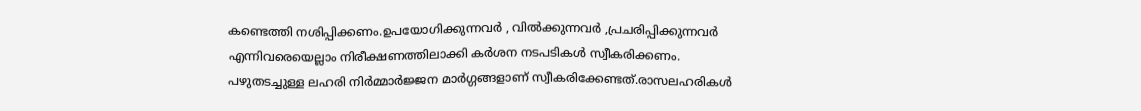കണ്ടെത്തി നശിപ്പിക്കണം.ഉപയോഗിക്കുന്നവർ , വിൽക്കുന്നവർ ,പ്രചരിപ്പിക്കുന്നവർ എന്നിവരെയെല്ലാം നിരീക്ഷണത്തിലാക്കി കർശന നടപടികൾ സ്വീകരിക്കണം. പഴുതടച്ചുള്ള ലഹരി നിർമ്മാർജ്ജന മാർഗ്ഗങ്ങളാണ് സ്വീകരിക്കേണ്ടത്.രാസലഹരികൾ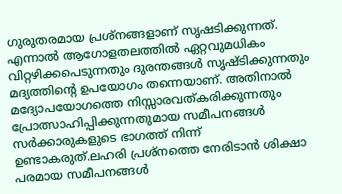ഗുരുതരമായ പ്രശ്നങ്ങളാണ് സൃഷടിക്കുന്നത്. എന്നാൽ ആഗോളതലത്തിൽ ഏറ്റവുമധികം വിറ്റഴിക്കപെടുന്നതും ദുരന്തങ്ങൾ സൃഷ്ടിക്കുന്നതും മദ്യത്തിൻ്റെ ഉപയോഗം തന്നെയാണ്. അതിനാൽ മദ്യോപയോഗത്തെ നിസ്സാരവത്കരിക്കുന്നതും പ്രോത്സാഹിപ്പിക്കുന്നതുമായ സമീപനങ്ങൾ സർക്കാരുകളുടെ ഭാഗത്ത് നിന്ന് ഉണ്ടാകരുത്.ലഹരി പ്രശ്‌നത്തെ നേരിടാൻ ശിക്ഷാ പരമായ സമീപനങ്ങൾ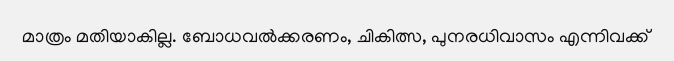മാത്രം മതിയാകില്ല. ബോധവൽക്കരണം, ചികിത്സ, പുനരധിവാസം എന്നിവക്ക്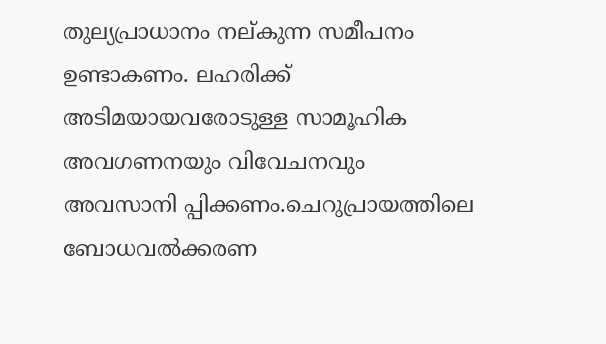തുല്യപ്രാധാനം നല്കുന്ന സമീപനം ഉണ്ടാകണം. ലഹരിക്ക് അടിമയായവരോടുള്ള സാമൂഹിക അവഗണനയും വിവേചനവും അവസാനി പ്പിക്കണം.ചെറുപ്രായത്തിലെ ബോധവൽക്കരണ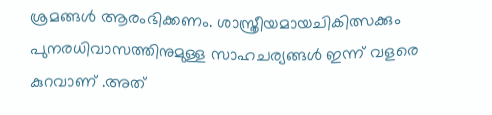ശ്രമങ്ങൾ ആരംഭിക്കണം. ശാസ്ത്രീയമായചികിത്സക്കും പുനരധിവാസത്തിനുമുള്ള സാഹചര്യങ്ങൾ ഇന്ന് വളരെ കുറവാണ് .അത്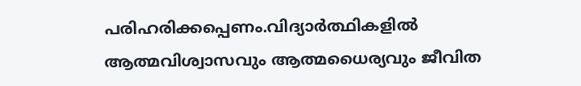പരിഹരിക്കപ്പെണം.വിദ്യാർത്ഥികളിൽ ആത്മവിശ്വാസവും ആത്മധൈര്യവും ജീവിത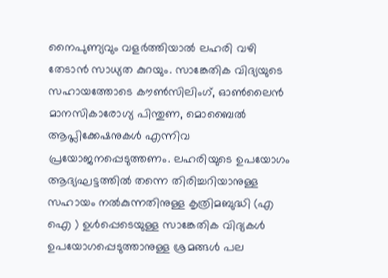നൈപുണ്യവും വളർത്തിയാൽ ലഹരി വഴി തേടാൻ സാധ്യത കുറയും. സാങ്കേതിക വിദ്യയുടെ സഹായത്തോടെ കൗൺസിലിംഗ്, ഓൺലൈൻ മാനസികാരോഗ്യ പിന്തുണ, മൊബൈൽ ആപ്ലിക്കേഷനുകൾ എന്നിവ പ്രയോജനപ്പെടുത്തണം. ലഹരിയുടെ ഉപയോഗം ആദ്യഘട്ടത്തിൽ തന്നെ തിരിച്ചറിയാനുള്ള സഹായം നൽകുന്നതിനുള്ള കൃത്രിമബുദ്ധി (എ ഐ ) ഉൾപ്പെടെയുള്ള സാങ്കേതിക വിദ്യകൾ ഉപയോഗപ്പെടുത്താനുള്ള ശ്രമങ്ങൾ പല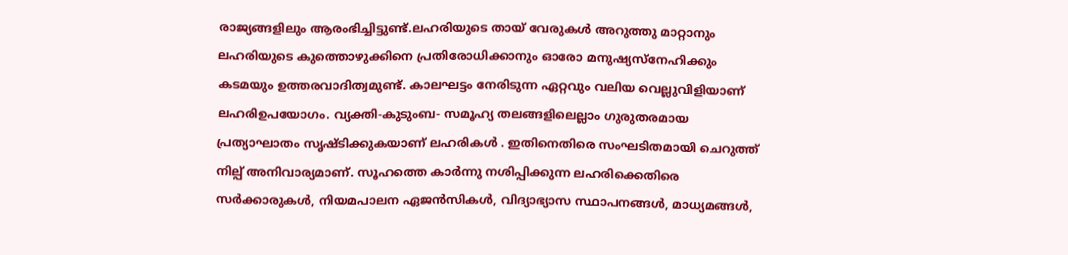രാജ്യങ്ങളിലും ആരംഭിച്ചിട്ടുണ്ട്.ലഹരിയുടെ തായ് വേരുകൾ അറുത്തു മാറ്റാനും ലഹരിയുടെ കുത്തൊഴുക്കിനെ പ്രതിരോധിക്കാനും ഓരോ മനുഷ്യസ്നേഹിക്കും കടമയും ഉത്തരവാദിത്വമുണ്ട്. കാലഘട്ടം നേരിടുന്ന ഏറ്റവും വലിയ വെല്ലുവിളിയാണ് ലഹരിഉപയോഗം. വ്യക്തി-കുടുംബ- സമൂഹ്യ തലങ്ങളിലെല്ലാം ഗുരുതരമായ പ്രത്യാഘാതം സൃഷ്ടിക്കുകയാണ് ലഹരികൾ . ഇതിനെതിരെ സംഘടിതമായി ചെറുത്ത് നില്പ് അനിവാര്യമാണ്. സൂഹത്തെ കാർന്നു നശിപ്പിക്കുന്ന ലഹരിക്കെതിരെ സർക്കാരുകൾ, നിയമപാലന ഏജൻസികൾ, വിദ്യാഭ്യാസ സ്ഥാപനങ്ങൾ, മാധ്യമങ്ങൾ,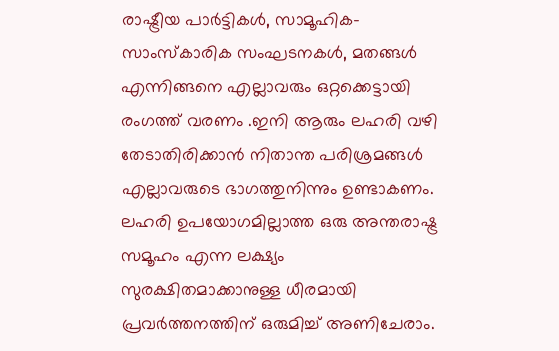രാഷ്ട്രീയ പാർട്ടികൾ, സാമൂഹിക-സാംസ്കാരിക സംഘടനകൾ, മതങ്ങൾ എന്നിങ്ങനെ എല്ലാവരും ഒറ്റക്കെട്ടായി രംഗത്ത് വരണം .ഇനി ആരും ലഹരി വഴി തേടാതിരിക്കാൻ നിതാന്ത പരിശ്രമങ്ങൾ എല്ലാവരുടെ ഭാഗത്തുനിന്നും ഉണ്ടാകണം. ലഹരി ഉപയോഗമില്ലാത്ത ഒരു അന്തരാഷ്ട്ര സമൂഹം എന്ന ലക്ഷ്യം സുരക്ഷിതമാക്കാനുള്ള ധീരമായി പ്രവർത്തനത്തിന് ഒരുമിച്ച് അണിചേരാം.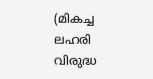(മികച്ച ലഹരി വിരുദ്ധ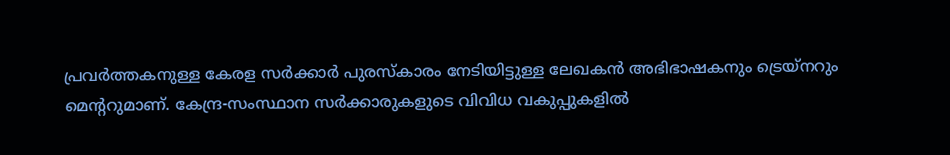പ്രവർത്തകനുള്ള കേരള സർക്കാർ പുരസ്കാരം നേടിയിട്ടുള്ള ലേഖകൻ അഭിഭാഷകനും ട്രെയ്നറും മെൻ്ററുമാണ്. കേന്ദ്ര-സംസ്ഥാന സർക്കാരുകളുടെ വിവിധ വകുപ്പുകളിൽ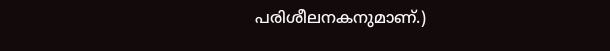പരിശീലനകനുമാണ്.)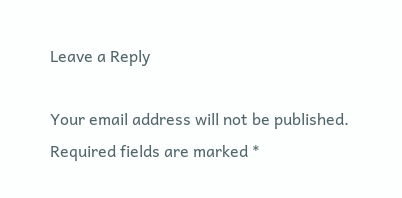Leave a Reply

Your email address will not be published. Required fields are marked *